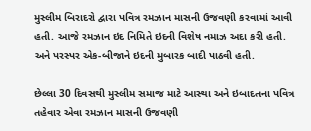મુસ્લીમ બિરાદરો દ્વારા પવિત્ર રમઝાન માસની ઉજવણી કરવામાં આવી હતી. આજે રમઝાન ઇદ નિમિતે ઇદની વિશેષ નમાઝ અદા કરી હતી. અને પરસ્પર એક-બીજાને ઇદની મુબારક બાદી પાઠવી હતી.

છેલ્લા 30 દિવસથી મુસ્લીમ સમાજ માટે આસ્થા અને ઇબાદતના પવિત્ર તહેવાર એવા રમઝાન માસની ઉજવણી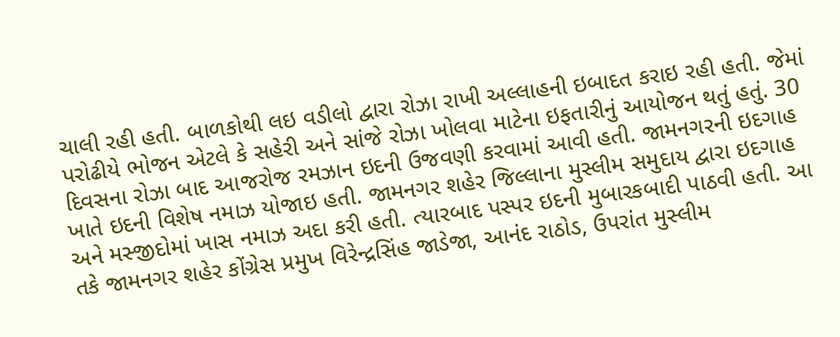ચાલી રહી હતી. બાળકોથી લઇ વડીલો દ્વારા રોઝા રાખી અલ્લાહની ઇબાદત કરાઇ રહી હતી. જેમાં પરોઢીયે ભોજન એટલે કે સહેરી અને સાંજે રોઝા ખોલવા માટેના ઇફતારીનું આયોજન થતું હતું. 30 દિવસના રોઝા બાદ આજરોજ રમઝાન ઇદની ઉજવણી કરવામાં આવી હતી. જામનગરની ઇદગાહ ખાતે ઇદની વિશેષ નમાઝ યોજાઇ હતી. જામનગર શહેર જિલ્લાના મુસ્લીમ સમુદાય દ્વારા ઇદગાહ અને મસ્જીદોમાં ખાસ નમાઝ અદા કરી હતી. ત્યારબાદ પસ્પર ઇદની મુબારકબાદી પાઠવી હતી. આ તકે જામનગર શહેર કોંગ્રેસ પ્રમુખ વિરેન્દ્રસિંહ જાડેજા, આનંદ રાઠોડ, ઉપરાંત મુસ્લીમ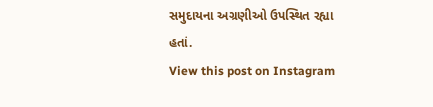સમુદાયના અગ્રણીઓ ઉપસ્થિત રહ્યા હતાં.
View this post on Instagram